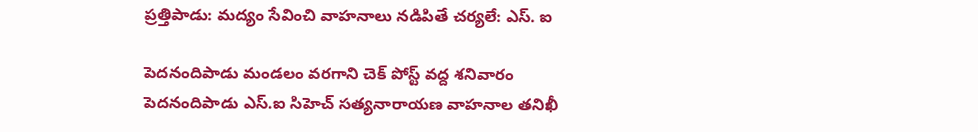ప్రత్తిపాడు: మద్యం సేవించి వాహనాలు నడిపితే చర్యలే: ఎస్. ఐ

పెదనందిపాడు మండలం వరగాని చెక్ పోస్ట్ వద్ద శనివారం పెదనందిపాడు ఎస్.ఐ సిహెచ్ సత్యనారాయణ వాహనాల తనిఖీ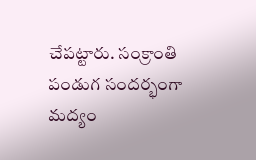చేపట్టారు. సంక్రాంతి పండుగ సందర్భంగా మద్యం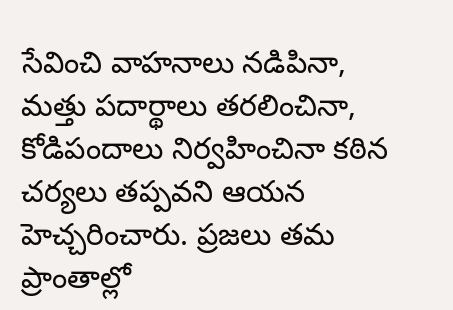సేవించి వాహనాలు నడిపినా, మత్తు పదార్థాలు తరలించినా, కోడిపందాలు నిర్వహించినా కఠిన చర్యలు తప్పవని ఆయన హెచ్చరించారు. ప్రజలు తమ ప్రాంతాల్లో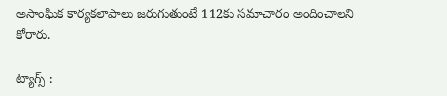అసాంఘిక కార్యకలాపాలు జరుగుతుంటే 112కు సమాచారం అందించాలని కోరారు.

ట్యాగ్స్ :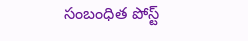సంబంధిత పోస్ట్